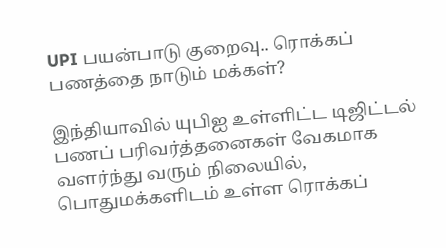UPI பயன்பாடு குறைவு.. ரொக்கப் பணத்தை நாடும் மக்கள்?

இந்தியாவில் யுபிஐ உள்ளிட்ட டிஜிட்டல் பணப் பரிவர்த்தனைகள் வேகமாக வளர்ந்து வரும் நிலையில், பொதுமக்களிடம் உள்ள ரொக்கப்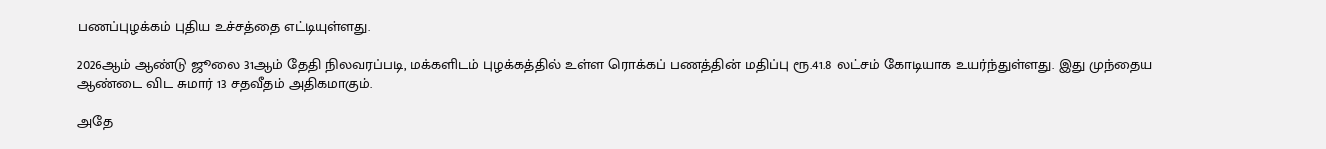பணப்புழக்கம் புதிய உச்சத்தை எட்டியுள்ளது.

2026ஆம் ஆண்டு ஜூலை 31ஆம் தேதி நிலவரப்படி, மக்களிடம் புழக்கத்தில் உள்ள ரொக்கப் பணத்தின் மதிப்பு ரூ.41.8 லட்சம் கோடியாக உயர்ந்துள்ளது. இது முந்தைய ஆண்டை விட சுமார் 13 சதவீதம் அதிகமாகும்.

அதே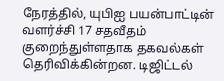நேரத்தில், யுபிஐ பயன்பாட்டின் வளர்ச்சி 17 சதவீதம் குறைந்துள்ளதாக தகவல்கள் தெரிவிக்கின்றன. டிஜிட்டல்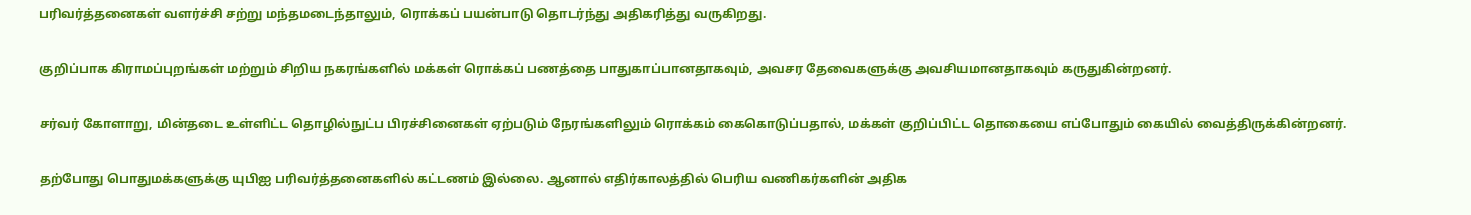பரிவர்த்தனைகள் வளர்ச்சி சற்று மந்தமடைந்தாலும், ரொக்கப் பயன்பாடு தொடர்ந்து அதிகரித்து வருகிறது.

குறிப்பாக கிராமப்புறங்கள் மற்றும் சிறிய நகரங்களில் மக்கள் ரொக்கப் பணத்தை பாதுகாப்பானதாகவும், அவசர தேவைகளுக்கு அவசியமானதாகவும் கருதுகின்றனர்.

சர்வர் கோளாறு, மின்தடை உள்ளிட்ட தொழில்நுட்ப பிரச்சினைகள் ஏற்படும் நேரங்களிலும் ரொக்கம் கைகொடுப்பதால், மக்கள் குறிப்பிட்ட தொகையை எப்போதும் கையில் வைத்திருக்கின்றனர்.

தற்போது பொதுமக்களுக்கு யுபிஐ பரிவர்த்தனைகளில் கட்டணம் இல்லை. ஆனால் எதிர்காலத்தில் பெரிய வணிகர்களின் அதிக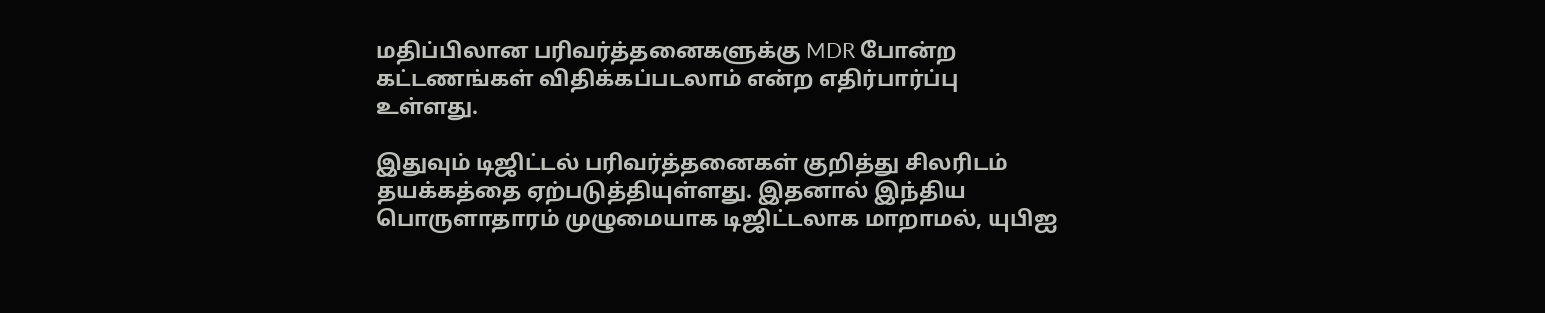மதிப்பிலான பரிவர்த்தனைகளுக்கு MDR போன்ற கட்டணங்கள் விதிக்கப்படலாம் என்ற எதிர்பார்ப்பு உள்ளது.

இதுவும் டிஜிட்டல் பரிவர்த்தனைகள் குறித்து சிலரிடம் தயக்கத்தை ஏற்படுத்தியுள்ளது. இதனால் இந்திய பொருளாதாரம் முழுமையாக டிஜிட்டலாக மாறாமல், யுபிஐ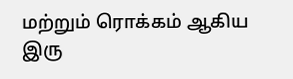மற்றும் ரொக்கம் ஆகிய இரு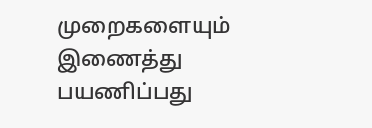முறைகளையும் இணைத்து பயணிப்பது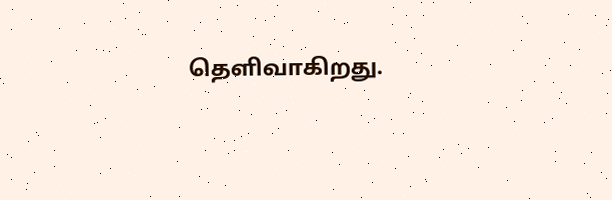தெளிவாகிறது.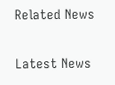Related News

Latest News